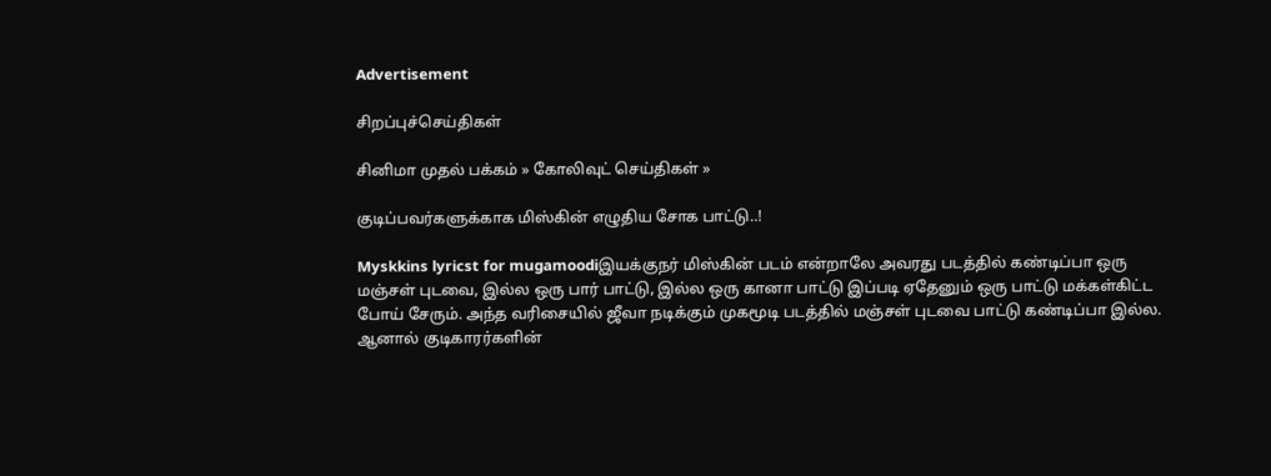Advertisement

சிறப்புச்செய்திகள்

சினிமா முதல் பக்கம் » கோலிவுட் செய்திகள் »

குடிப்பவர்களுக்காக மிஸ்கின் எழுதிய சோக பாட்டு..!

Myskkins lyricst for mugamoodiஇயக்குநர் மிஸ்கின் படம் என்றாலே அவரது படத்தில் கண்டிப்பா ஒரு மஞ்சள் புடவை, இல்ல ஒரு பார் பாட்டு, இல்ல ஒரு கானா பாட்டு இப்படி ஏதேனும் ஒரு பாட்டு மக்கள்கிட்ட போய் சேரும். அந்த வரிசையில் ஜீவா நடிக்கும் முகமூடி படத்தில் மஞ்சள் புடவை பாட்டு கண்டிப்பா இல்ல. ஆனால் குடிகாரர்களின்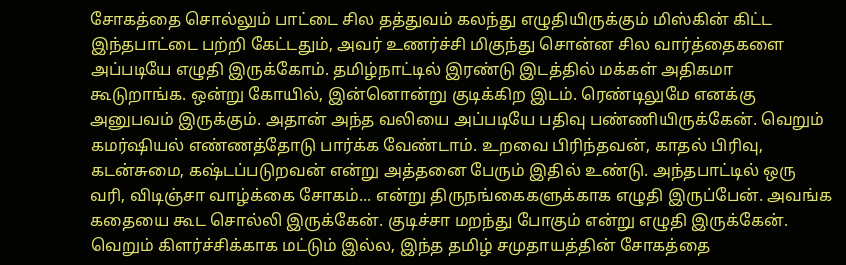சோகத்தை சொல்லும் பாட்டை சில தத்துவம் கலந்து எழுதியிருக்கும் மிஸ்கின் கிட்ட இந்தபாட்டை பற்றி கேட்டதும், அவர் உணர்ச்சி மிகுந்து சொன்ன சில வார்த்தைகளை அப்படியே எழுதி இருக்கோம். தமிழ்நாட்டில் இரண்டு இடத்தில் மக்கள் அதிகமா கூடுறாங்க. ஒன்று கோயில், இன்னொன்று குடிக்கிற இடம். ரெண்டிலுமே எனக்கு அனுபவம் இருக்கும். அதான் அந்த வலியை அப்படியே பதிவு பண்ணியிருக்கேன். வெறும் கமர்ஷியல் எண்ணத்தோடு பார்க்க வேண்டாம். உறவை பிரிந்தவன், காதல் பிரிவு, கடன்சுமை, கஷ்டப்படுறவன் என்று அத்தனை பேரும் இதில் உண்டு. அந்தபாட்டில் ஒரு வரி, விடிஞ்சா வாழ்க்கை சோகம்... என்று திருநங்கைகளுக்காக எழுதி இருப்பேன். அவங்க கதையை கூட சொல்லி இருக்கேன். குடிச்சா மறந்து போகும் என்று எழுதி இருக்கேன். வெறும் கிளர்ச்சிக்காக மட்டும் இல்ல, இந்த தமிழ் சமுதாயத்தின் சோகத்தை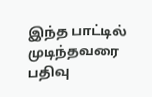இந்த பாட்டில் முடிந்தவரை பதிவு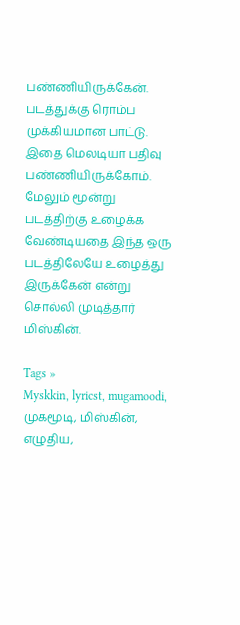பண்ணியிருக்கேன். படத்துக்கு ரொம்ப முக்கியமான பாட்டு. இதை மெலடியா பதிவு பண்ணியிருக்கோம். மேலும் மூன்று படத்திற்கு உழைக்க வேண்டியதை இந்த ஒரு படத்திலேயே உழைத்து இருக்கேன் என்று சொல்லி முடித்தார் மிஸ்கின்.

Tags »
Myskkin, lyricst, mugamoodi, முகமூடி, மிஸ்கின், எழுதிய,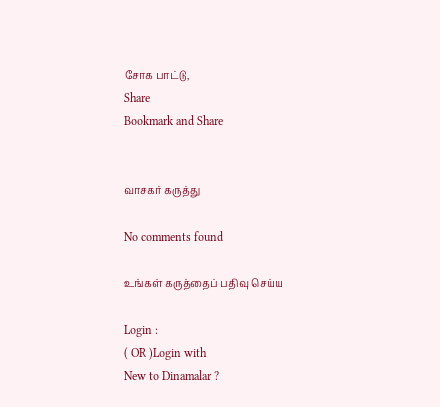சோக பாட்டு,
Share
Bookmark and Share


வாசகர் கருத்து

No comments found

உங்கள் கருத்தைப் பதிவு செய்ய

Login :
( OR )Login with
New to Dinamalar ?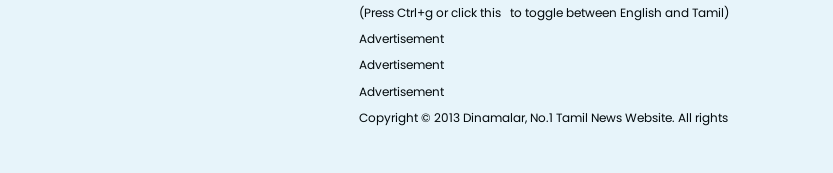(Press Ctrl+g or click this   to toggle between English and Tamil)
Advertisement
Advertisement
Advertisement
Copyright © 2013 Dinamalar, No.1 Tamil News Website. All rights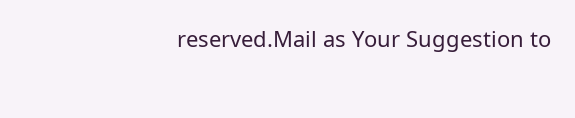reserved.Mail as Your Suggestion to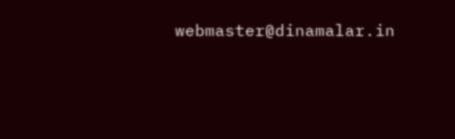webmaster@dinamalar.in